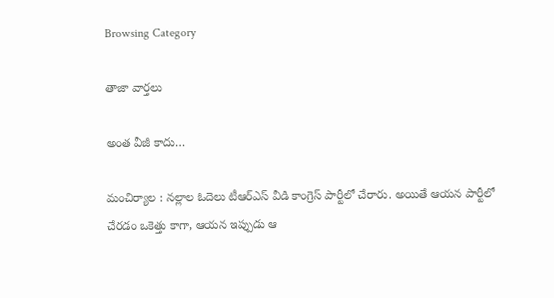Browsing Category

తాజా వార్తలు

అంత వీజీ కాదు…

మంచిర్యాల : న‌ల్లాల ఓదెలు టీఆర్ఎస్ వీడి కాంగ్రెస్ పార్టీలో చేరారు. అయితే ఆయ‌న పార్టీలో చేర‌డం ఒకెత్తు కాగా, ఆయ‌న ఇప్పుడు ఆ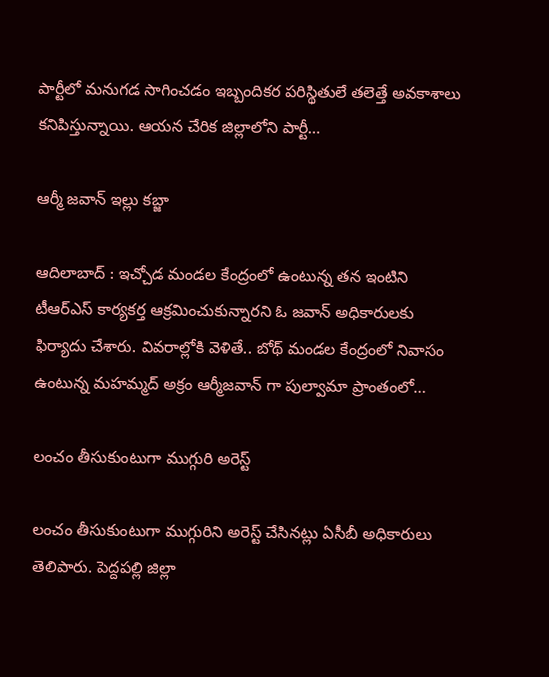పార్టీలో మ‌నుగ‌డ సాగించ‌డం ఇబ్బందిక‌ర ప‌రిస్థితులే త‌లెత్తే అవ‌కాశాలు క‌నిపిస్తున్నాయి. ఆయ‌న చేరిక జిల్లాలోని పార్టీ…

ఆర్మీ జవాన్ ఇల్లు కబ్జా

ఆదిలాబాద్ : ఇచ్చోడ‌ మండ‌ల కేంద్రంలో ఉంటున్న త‌న ఇంటిని టీఆర్ఎస్ కార్య‌క‌ర్త ఆక్ర‌మించుకున్నార‌ని ఓ జ‌వాన్ అధికారుల‌కు ఫిర్యాదు చేశారు. వివ‌రాల్లోకి వెళితే.. బోథ్ మండల కేంద్రంలో నివాసం ఉంటున్న మహమ్మద్ అక్రం ఆర్మీజవాన్ గా పుల్వామా ప్రాంతంలో…

లంచం తీసుకుంటుగా ముగ్గురి అరెస్ట్

లంచం తీసుకుంటుగా ముగ్గురిని అరెస్ట్ చేసినట్లు ఏసీబీ అధికారులు తెలిపారు. పెద్దపల్లి జిల్లా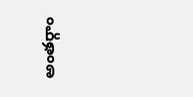అంతర్గాం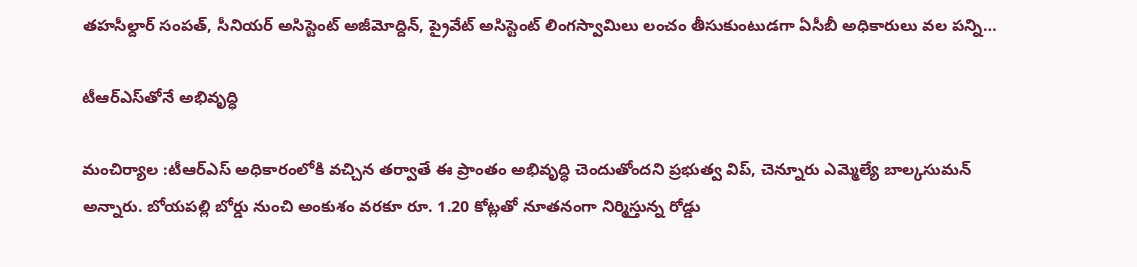తహసీల్దార్ సంపత్, సీనియర్ అసిస్టెంట్ అజీమోద్దిన్, ప్రైవేట్ అసిస్టెంట్ లింగస్వామిలు లంచం తీసుకుంటుడగా ఏసీబీ అధికారులు వల పన్ని…

టీఆర్ఎస్‌తోనే అభివృద్ధి

మంచిర్యాల :టీఆర్ఎస్ అధికారంలోకి వ‌చ్చిన త‌ర్వాతే ఈ ప్రాంతం అభివృద్ధి చెందుతోంద‌ని ప్ర‌భుత్వ విప్‌, చెన్నూరు ఎమ్మెల్యే బాల్కసుమ‌న్ అన్నారు. బోయ‌ప‌ల్లి బోర్డు నుంచి అంకుశం వరకూ రూ. 1.20 కోట్లతో నూతనంగా నిర్మిస్తున్న రోడ్డు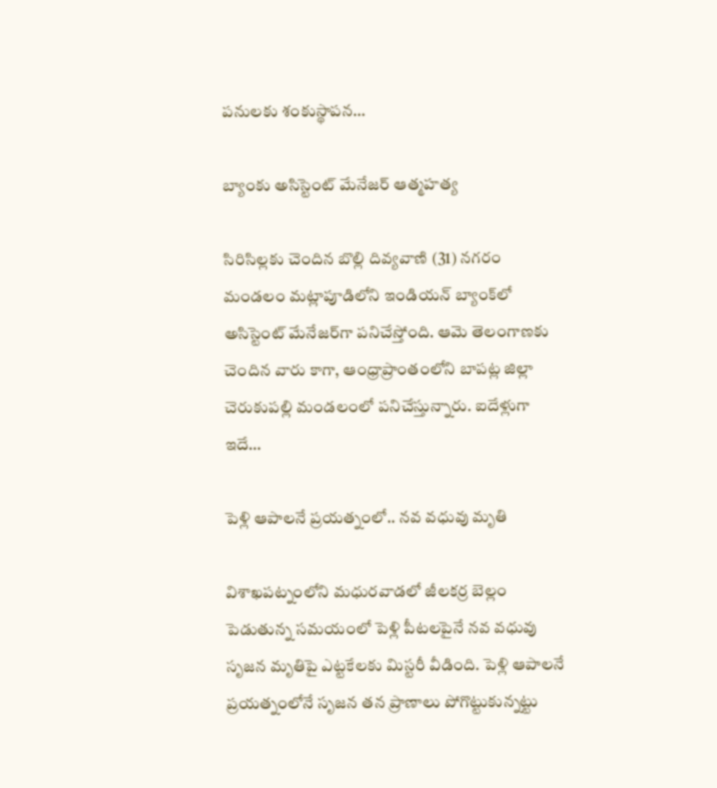పనులకు శంకుస్థాపన…

బ్యాంకు అసిస్టెంట్ మేనేజ‌ర్ ఆత్మ‌హ‌త్య

సిరిసిల్లకు చెందిన బొల్లి దివ్యవాణి (31) నగరం మండలం మట్లాపూడిలోని ఇండియన్‌ బ్యాంక్‌లో అసిస్టెంట్‌ మేనేజర్‌గా పనిచేస్తోంది. ఆమె తెలంగాణ‌కు చెందిన వారు కాగా, ఆంధ్రాప్రాంతంలోని బాపట్ల జిల్లా చెరుకుపల్లి మండలంలో ప‌నిచేస్తున్నారు. ఐదేళ్లుగా ఇదే…

పెళ్లి ఆపాలనే ప్రయత్నంలో.. న‌వ వ‌ధువు మృతి

విశాఖపట్నంలోని మధురవాడలో జీల‌క‌ర్ర బెల్లం పెడుతున్న స‌మ‌యంలో పెళ్లి పీటలపైనే నవ వధువు సృజన మృతిపై ఎట్టకేలకు మిస్టరీ వీడింది. పెళ్లి ఆపాలనే ప్రయత్నంలోనే సృజన తన ప్రాణాలు పోగొట్టుకున్నట్టు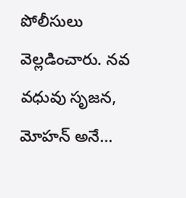పోలీసులు వెల్లడించారు. నవ వధువు సృజన, మోహన్ అనే…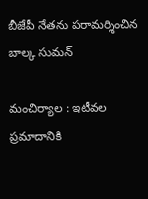బీజేపీ నేత‌ను ప‌రామ‌ర్శించిన బాల్క సుమ‌న్‌

మంచిర్యాల : ఇటీవల ప్రమాదానికి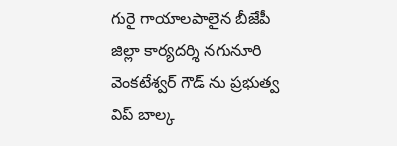గురై గాయాలపాలైన బీజేపీ జిల్లా కార్యదర్శి నగునూరి వెంకటేశ్వర్ గౌడ్ ను ప్ర‌భుత్వ విప్ బాల్క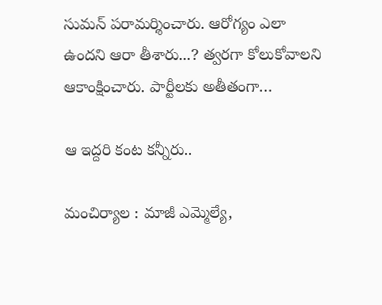సుమ‌న్ ప‌రామ‌ర్శించారు. ఆరోగ్యం ఎలా ఉంద‌ని ఆరా తీశారు...? త‌్వ‌ర‌గా కోలుకోవాల‌ని ఆకాంక్షించారు. పార్టీల‌కు అతీతంగా…

ఆ ఇద్ద‌రి కంట క‌న్నీరు..

మంచిర్యాల : మాజీ ఎమ్మెల్యే,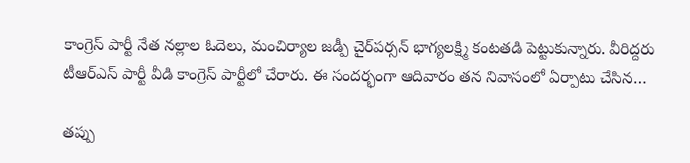కాంగ్రెస్ పార్టీ నేత న‌ల్లాల ఓదెలు, మంచిర్యాల జ‌డ్పీ చైర్‌ప‌ర్స‌న్ భాగ్యల‌క్ష్మి కంట‌త‌డి పెట్టుకున్నారు. వీరిద్ద‌రు టీఆర్ఎస్ పార్టీ వీడి కాంగ్రెస్ పార్టీలో చేరారు. ఈ సంద‌ర్భంగా ఆదివారం త‌న నివాసంలో ఏర్పాటు చేసిన…

త‌ప్పు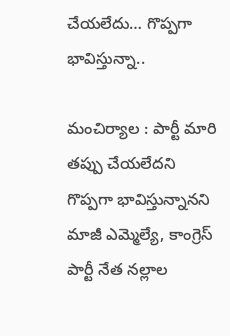చేయ‌లేదు… గొప్ప‌గా భావిస్తున్నా..

మంచిర్యాల : పార్టీ మారి త‌ప్పు చేయ‌లేద‌ని గొప్ప‌గా భావిస్తున్నానని మాజీ ఎమ్మెల్యే, కాంగ్రెస్ పార్టీ నేత న‌ల్లాల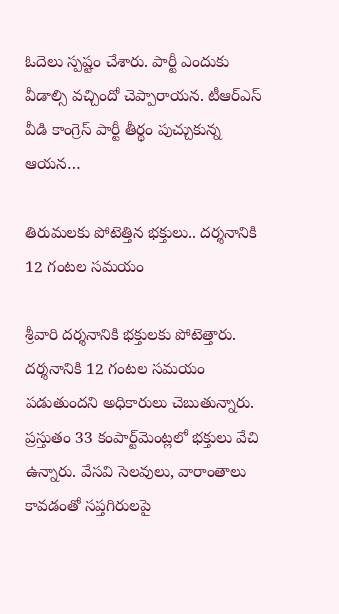ఓదెలు స్ప‌ష్టం చేశారు. పార్టీ ఎందుకు వీడాల్సి వ‌చ్చిందో చెప్పారాయ‌న‌. టీఆర్ఎస్ వీడి కాంగ్రెస్ పార్టీ తీర్థం పుచ్చుకున్న ఆయ‌న…

తిరుమలకు పోటెత్తిన భక్తులు.. ద‌ర్శ‌నానికి 12 గంట‌ల స‌మ‌యం

శ్రీవారి దర్శనానికి భక్తులకు పోటెత్తారు. ద‌ర్శ‌నానికి 12 గంట‌ల స‌మ‌యం ప‌డుతుంద‌ని అధికారులు చెబుతున్నారు. ప్రస్తుతం 33 కంపార్ట్‌మెంట్లలో భక్తులు వేచి ఉన్నారు. వేసవి సెలవులు, వారాంతాలు కావడంతో సప్తగిరులపై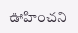ఊహించని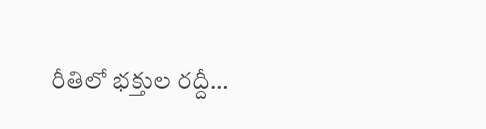రీతిలో భక్తుల రద్దీ…